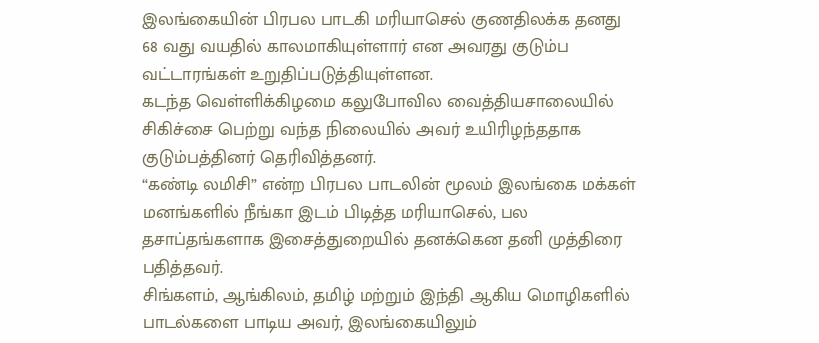இலங்கையின் பிரபல பாடகி மரியாசெல் குணதிலக்க தனது 68 வது வயதில் காலமாகியுள்ளார் என அவரது குடும்ப வட்டாரங்கள் உறுதிப்படுத்தியுள்ளன.
கடந்த வெள்ளிக்கிழமை கலுபோவில வைத்தியசாலையில் சிகிச்சை பெற்று வந்த நிலையில் அவர் உயிரிழந்ததாக குடும்பத்தினர் தெரிவித்தனர்.
“கண்டி லமிசி” என்ற பிரபல பாடலின் மூலம் இலங்கை மக்கள் மனங்களில் நீங்கா இடம் பிடித்த மரியாசெல், பல தசாப்தங்களாக இசைத்துறையில் தனக்கென தனி முத்திரை பதித்தவர்.
சிங்களம், ஆங்கிலம், தமிழ் மற்றும் இந்தி ஆகிய மொழிகளில் பாடல்களை பாடிய அவர், இலங்கையிலும்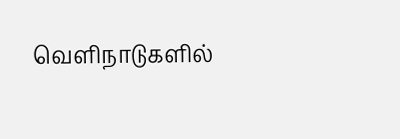வெளிநாடுகளில்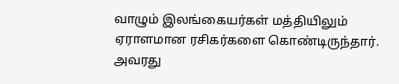வாழும் இலங்கையர்கள் மத்தியிலும் ஏராளமான ரசிகர்களை கொண்டிருந்தார்.
அவரது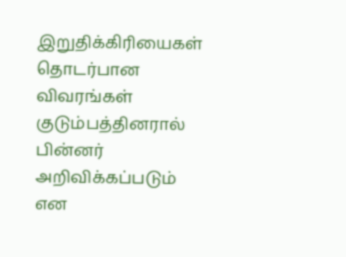இறுதிக்கிரியைகள் தொடர்பான விவரங்கள் குடும்பத்தினரால் பின்னர் அறிவிக்கப்படும் என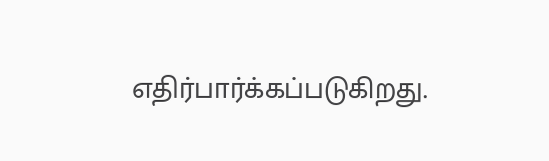எதிர்பார்க்கப்படுகிறது.